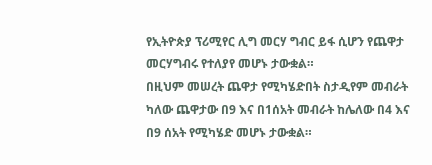የኢትዮጵያ ፕሪሚየር ሊግ መርሃ ግብር ይፋ ሲሆን የጨዋታ መርሃግብሩ የተለያየ መሆኑ ታውቋል።
በዚህም መሠረት ጨዋታ የሚካሄድበት ስታዲየም መብራት ካለው ጨዋታው በ9 እና በ1ሰአት መብራት ከሌለው በ4 እና በ9 ሰአት የሚካሄድ መሆኑ ታውቋል።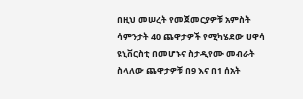በዚህ መሠረት የመጀመርያዎቹ አምስት ሳምንታት 40 ጨዋታዎች የሚካሄደው ሀዋሳ ዩኒቨርስቲ በመሆኑና ስታዲየሙ መብራት ስላለው ጨዋታዎቹ በ9 እና በ1 ሰአት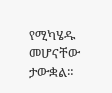የሚካሄዱ መሆናቸው ታውቋል።